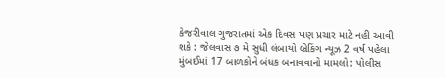કેજરીવાલ ગુજરાતમાં એક દિવસ પણ પ્રચાર માટે નહી આવી શકે : જેલવાસ ૭ મે સુધી લંબાયો બ્રેકિંગ ન્યૂઝ 2 વર્ષ પહેલા
મુંબઈમાં 17 બાળકોને બંધક બનાવવાનો મામલો: પોલીસ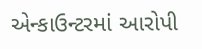એન્કાઉન્ટરમાં આરોપી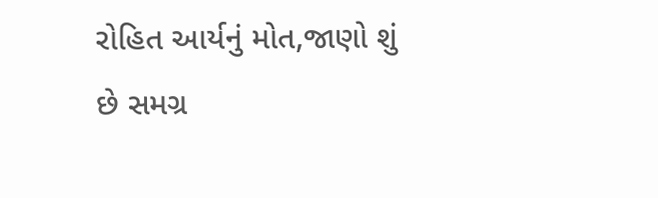રોહિત આર્યનું મોત,જાણો શું છે સમગ્ર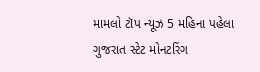મામલો ટૉપ ન્યૂઝ 5 મહિના પહેલા
ગુજરાત સ્ટેટ મોનટરિંગ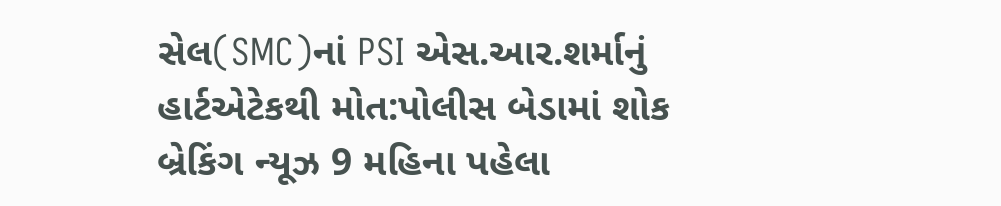સેલ(SMC)નાં PSI એસ.આર.શર્માનું હાર્ટએટેકથી મોત:પોલીસ બેડામાં શોક બ્રેકિંગ ન્યૂઝ 9 મહિના પહેલા